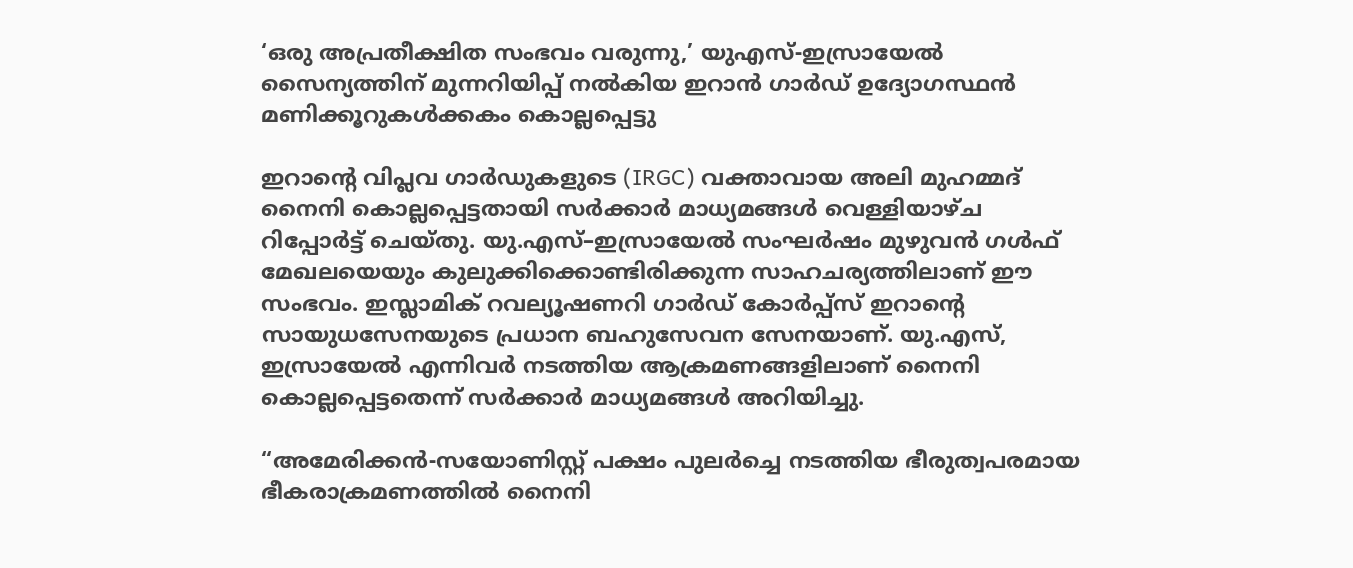‘ഒരു അപ്രതീക്ഷിത സംഭവം വരുന്നു,’ യുഎസ്-ഇസ്രായേൽ സൈന്യത്തിന് മുന്നറിയിപ്പ് നൽകിയ ഇറാൻ ഗാർഡ് ഉദ്യോഗസ്ഥൻ മണിക്കൂറുകൾക്കകം കൊല്ലപ്പെട്ടു

ഇറാന്റെ വിപ്ലവ ഗാർഡുകളുടെ (IRGC) വക്താവായ അലി മുഹമ്മദ് നൈനി കൊല്ലപ്പെട്ടതായി സർക്കാർ മാധ്യമങ്ങൾ വെള്ളിയാഴ്ച റിപ്പോർട്ട് ചെയ്തു. യു.എസ്–ഇസ്രായേൽ സംഘർഷം മുഴുവൻ ഗൾഫ് മേഖലയെയും കുലുക്കിക്കൊണ്ടിരിക്കുന്ന സാഹചര്യത്തിലാണ് ഈ സംഭവം. ഇസ്ലാമിക് റവല്യൂഷണറി ഗാർഡ് കോർപ്പ്സ് ഇറാന്റെ സായുധസേനയുടെ പ്രധാന ബഹുസേവന സേനയാണ്. യു.എസ്, ഇസ്രായേൽ എന്നിവർ നടത്തിയ ആക്രമണങ്ങളിലാണ് നൈനി കൊല്ലപ്പെട്ടതെന്ന് സർക്കാർ മാധ്യമങ്ങൾ അറിയിച്ചു.

“അമേരിക്കൻ-സയോണിസ്റ്റ് പക്ഷം പുലർച്ചെ നടത്തിയ ഭീരുത്വപരമായ ഭീകരാക്രമണത്തിൽ നൈനി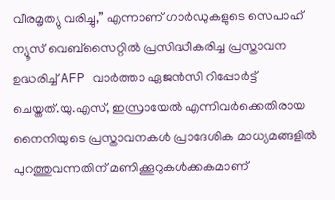വീരമൃത്യു വരിച്ചു,” എന്നാണ് ഗാർഡുകളുടെ സെപാഹ് ന്യൂസ് വെബ്സൈറ്റിൽ പ്രസിദ്ധീകരിച്ച പ്രസ്താവന ഉദ്ധരിച്ച് AFP വാർത്താ ഏജൻസി റിപ്പോർട്ട് ചെയ്തത്.യു.എസ്, ഇസ്രായേൽ എന്നിവർക്കെതിരായ നൈനിയുടെ പ്രസ്താവനകൾ പ്രാദേശിക മാധ്യമങ്ങളിൽ പുറത്തുവന്നതിന് മണിക്കൂറുകൾക്കകമാണ്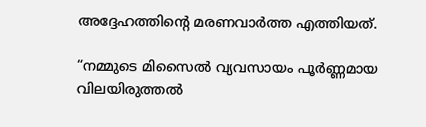അദ്ദേഹത്തിന്റെ മരണവാർത്ത എത്തിയത്.

“നമ്മുടെ മിസൈൽ വ്യവസായം പൂർണ്ണമായ വിലയിരുത്തൽ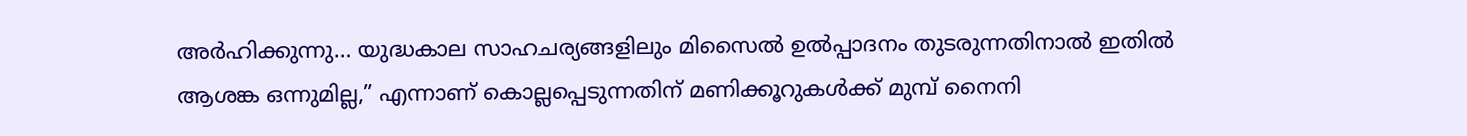അർഹിക്കുന്നു… യുദ്ധകാല സാഹചര്യങ്ങളിലും മിസൈൽ ഉൽപ്പാദനം തുടരുന്നതിനാൽ ഇതിൽ ആശങ്ക ഒന്നുമില്ല,” എന്നാണ് കൊല്ലപ്പെടുന്നതിന് മണിക്കൂറുകൾക്ക് മുമ്പ് നൈനി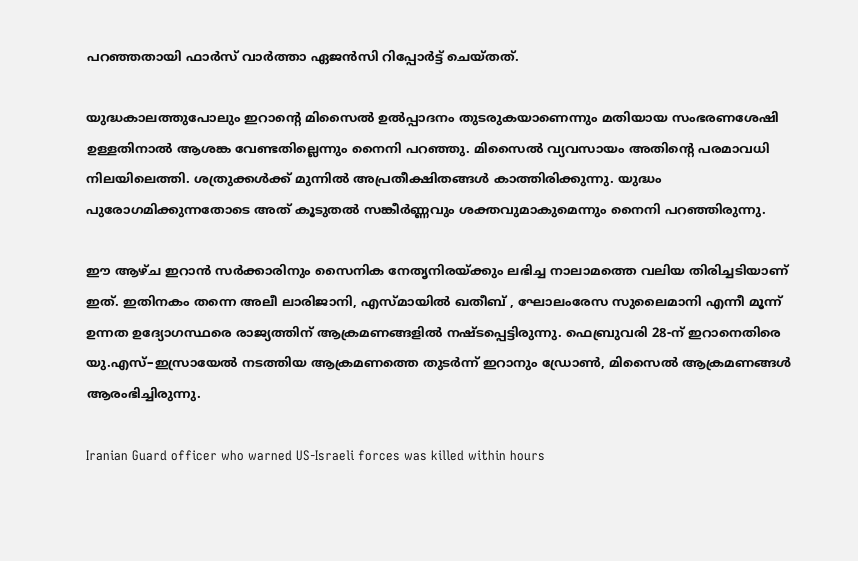പറഞ്ഞതായി ഫാർസ് വാർത്താ ഏജൻസി റിപ്പോർട്ട് ചെയ്തത്.

യുദ്ധകാലത്തുപോലും ഇറാന്റെ മിസൈൽ ഉൽപ്പാദനം തുടരുകയാണെന്നും മതിയായ സംഭരണശേഷി ഉള്ളതിനാൽ ആശങ്ക വേണ്ടതില്ലെന്നും നൈനി പറഞ്ഞു. മിസൈൽ വ്യവസായം അതിന്റെ പരമാവധി നിലയിലെത്തി. ശത്രുക്കൾക്ക് മുന്നിൽ അപ്രതീക്ഷിതങ്ങൾ കാത്തിരിക്കുന്നു. യുദ്ധം പുരോഗമിക്കുന്നതോടെ അത് കൂടുതൽ സങ്കീർണ്ണവും ശക്തവുമാകുമെന്നും നൈനി പറഞ്ഞിരുന്നു.

ഈ ആഴ്ച ഇറാൻ സർക്കാരിനും സൈനിക നേതൃനിരയ്ക്കും ലഭിച്ച നാലാമത്തെ വലിയ തിരിച്ചടിയാണ് ഇത്. ഇതിനകം തന്നെ അലീ ലാരിജാനി, എസ്മായിൽ ഖതീബ് , ഘോലംരേസ സുലൈമാനി എന്നീ മൂന്ന് ഉന്നത ഉദ്യോഗസ്ഥരെ രാജ്യത്തിന് ആക്രമണങ്ങളിൽ നഷ്ടപ്പെട്ടിരുന്നു. ഫെബ്രുവരി 28-ന് ഇറാനെതിരെ യു.എസ്–ഇസ്രായേൽ നടത്തിയ ആക്രമണത്തെ തുടർന്ന് ഇറാനും ഡ്രോൺ, മിസൈൽ ആക്രമണങ്ങൾ ആരംഭിച്ചിരുന്നു.

Iranian Guard officer who warned US-Israeli forces was killed within hours